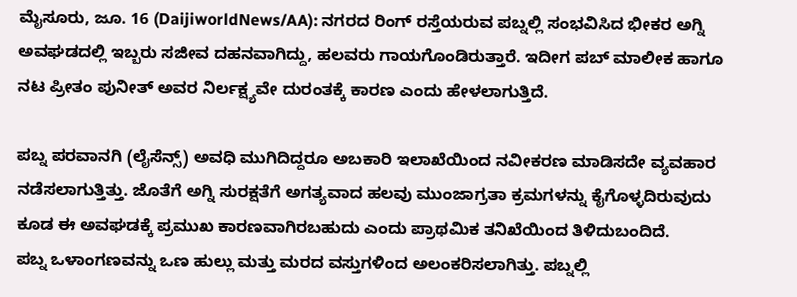ಮೈಸೂರು, ಜೂ. 16 (DaijiworldNews/AA): ನಗರದ ರಿಂಗ್ ರಸ್ತೆಯರುವ ಪಬ್ನಲ್ಲಿ ಸಂಭವಿಸಿದ ಭೀಕರ ಅಗ್ನಿ ಅವಘಡದಲ್ಲಿ ಇಬ್ಬರು ಸಜೀವ ದಹನವಾಗಿದ್ದು, ಹಲವರು ಗಾಯಗೊಂಡಿರುತ್ತಾರೆ. ಇದೀಗ ಪಬ್ ಮಾಲೀಕ ಹಾಗೂ ನಟ ಪ್ರೀತಂ ಪುನೀತ್ ಅವರ ನಿರ್ಲಕ್ಷ್ಯವೇ ದುರಂತಕ್ಕೆ ಕಾರಣ ಎಂದು ಹೇಳಲಾಗುತ್ತಿದೆ.

ಪಬ್ನ ಪರವಾನಗಿ (ಲೈಸೆನ್ಸ್) ಅವಧಿ ಮುಗಿದಿದ್ದರೂ ಅಬಕಾರಿ ಇಲಾಖೆಯಿಂದ ನವೀಕರಣ ಮಾಡಿಸದೇ ವ್ಯವಹಾರ ನಡೆಸಲಾಗುತ್ತಿತ್ತು. ಜೊತೆಗೆ ಅಗ್ನಿ ಸುರಕ್ಷತೆಗೆ ಅಗತ್ಯವಾದ ಹಲವು ಮುಂಜಾಗ್ರತಾ ಕ್ರಮಗಳನ್ನು ಕೈಗೊಳ್ಳದಿರುವುದು ಕೂಡ ಈ ಅವಘಡಕ್ಕೆ ಪ್ರಮುಖ ಕಾರಣವಾಗಿರಬಹುದು ಎಂದು ಪ್ರಾಥಮಿಕ ತನಿಖೆಯಿಂದ ತಿಳಿದುಬಂದಿದೆ.
ಪಬ್ನ ಒಳಾಂಗಣವನ್ನು ಒಣ ಹುಲ್ಲು ಮತ್ತು ಮರದ ವಸ್ತುಗಳಿಂದ ಅಲಂಕರಿಸಲಾಗಿತ್ತು. ಪಬ್ನಲ್ಲಿ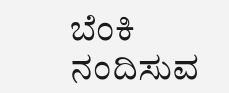ಬೆಂಕಿ ನಂದಿಸುವ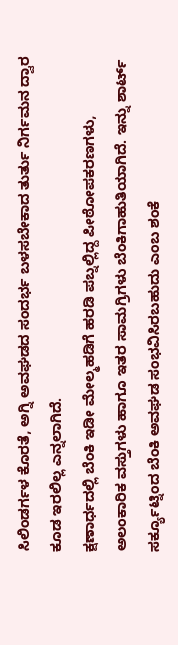ಸಿಲಿಂಡರ್ಗಳ ಕೊರತೆ, ಅಗ್ನಿ ಅವಘಡದ ಸಂದರ್ಭ ಬಳಸಬೇಕಾದ ತುರ್ತು ನಿರ್ಗಮನ ದ್ವಾರ ಕೂಡ ಇರಲಿಲ್ಲ ಎನ್ನಲಾಗಿದೆ.
ಕ್ಷಣಾರ್ಧದಲ್ಲಿ ಬೆಂಕಿ ಇಡೀ ಮೇಲ್ಮಹಡಿಗೆ ಹರಡಿ ಪಬ್ನಲ್ಲಿದ್ದ ಪೀಠೋಪಕರಣಗಳು, ಅಲಂಕಾರಿಕ ವಸ್ತುಗಳು ಹಾಗೂ ಇತರ ಸಾಮಗ್ರಿಗಳು ಬೆಂಕಿಗಾಹುತಿಯಾಗಿದೆ. ಇನ್ನು ಶಾರ್ಟ್ ಸರ್ಕ್ಯೂಟ್ನಿಂದ ಬೆಂಕಿ ಅವಘಡ ಸಂಭವಿಸಿರಬಹುದು ಎಂಬ ಶಂಕೆ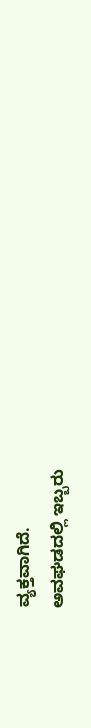ವ್ಯಕ್ತವಾಗಿದೆ.
ಅವಘಡದಲ್ಲಿ ಇಬ್ಬರು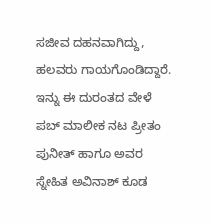ಸಜೀವ ದಹನವಾಗಿದ್ದು, ಹಲವರು ಗಾಯಗೊಂಡಿದ್ದಾರೆ. ಇನ್ನು ಈ ದುರಂತದ ವೇಳೆ ಪಬ್ ಮಾಲೀಕ ನಟ ಪ್ರೀತಂ ಪುನೀತ್ ಹಾಗೂ ಅವರ ಸ್ನೇಹಿತ ಅವಿನಾಶ್ ಕೂಡ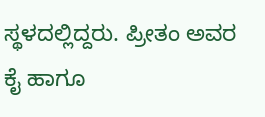ಸ್ಥಳದಲ್ಲಿದ್ದರು. ಪ್ರೀತಂ ಅವರ ಕೈ ಹಾಗೂ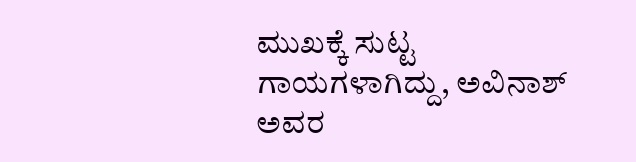ಮುಖಕ್ಕೆ ಸುಟ್ಟ ಗಾಯಗಳಾಗಿದ್ದು, ಅವಿನಾಶ್ ಅವರ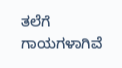ತಲೆಗೆ ಗಾಯಗಳಾಗಿವೆ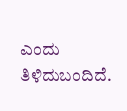ಎಂದು ತಿಳಿದುಬಂದಿದೆ.